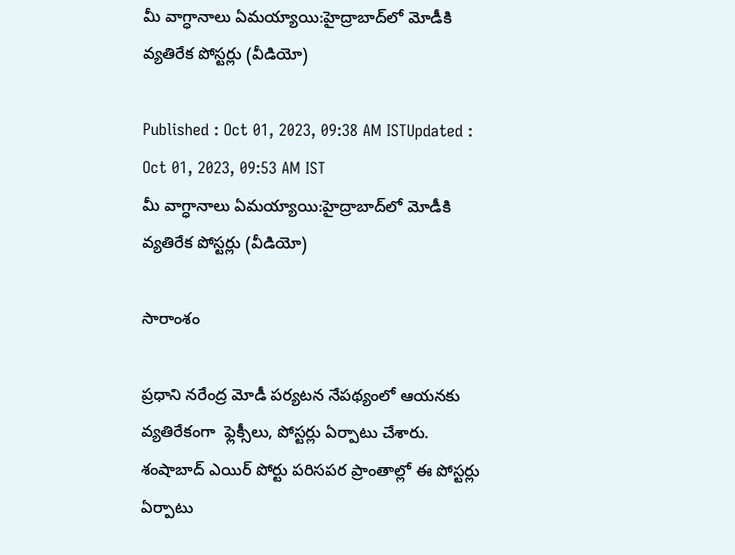మీ వాగ్ధానాలు ఏమయ్యాయి:హైద్రాబాద్‌లో మోడీకి వ్యతిరేక పోస్టర్లు (వీడియో)

Published : Oct 01, 2023, 09:38 AM ISTUpdated : Oct 01, 2023, 09:53 AM IST
మీ వాగ్ధానాలు ఏమయ్యాయి:హైద్రాబాద్‌లో మోడీకి  వ్యతిరేక పోస్టర్లు (వీడియో)

సారాంశం

ప్రధాని నరేంద్ర మోడీ పర్యటన నేపథ్యంలో ఆయనకు  వ్యతిరేకంగా  ఫ్లెక్సీలు, పోస్టర్లు ఏర్పాటు చేశారు. శంషాబాద్ ఎయిర్ పోర్టు పరిసపర ప్రాంతాల్లో ఈ పోస్టర్లు ఏర్పాటు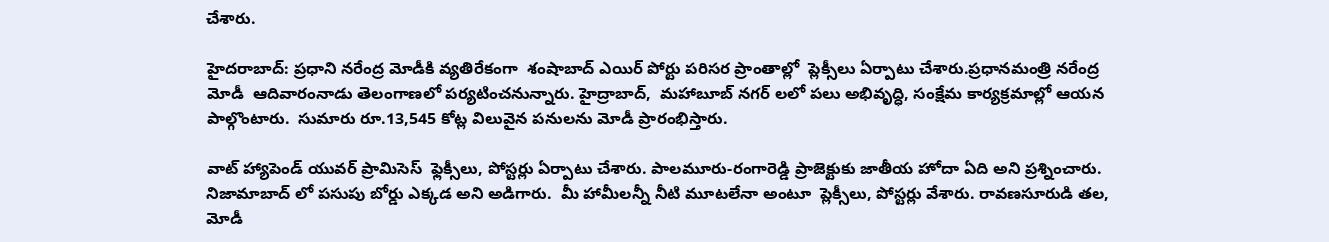చేశారు.

హైదరాబాద్: ప్రధాని నరేంద్ర మోడీకి వ్యతిరేకంగా  శంషాబాద్ ఎయిర్ పోర్టు పరిసర ప్రాంతాల్లో  ప్లెక్సీలు ఏర్పాటు చేశారు.ప్రధానమంత్రి నరేంద్ర మోడీ  ఆదివారంనాడు తెలంగాణలో పర్యటించనున్నారు. హైద్రాబాద్,  మహాబూబ్ నగర్ లలో పలు అభివృద్ధి, సంక్షేమ కార్యక్రమాల్లో ఆయన పాల్గొంటారు.  సుమారు రూ.13,545 కోట్ల విలువైన పనులను మోడీ ప్రారంభిస్తారు.

వాట్ హ్యాపెండ్ యువర్ ప్రామిసెస్  ఫ్లెక్సీలు, పోస్టర్లు ఏర్పాటు చేశారు. పాలమూరు-రంగారెడ్డి ప్రాజెక్టుకు జాతీయ హోదా ఏది అని ప్రశ్నించారు. నిజామాబాద్ లో పసుపు బోర్డు ఎక్కడ అని అడిగారు.  మీ హామీలన్నీ నీటి మూటలేనా అంటూ  ప్లెక్సీలు, పోస్టర్లు వేశారు. రావణసూరుడి తల, మోడీ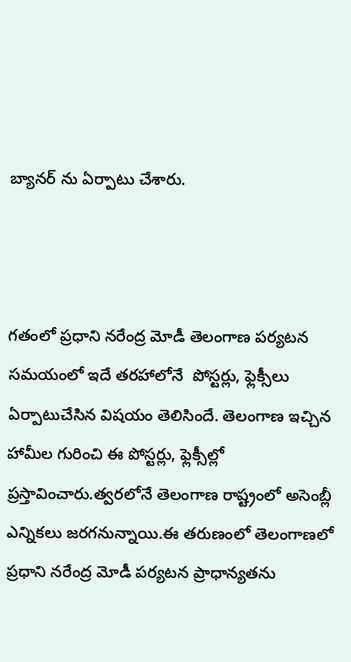బ్యానర్ ను ఏర్పాటు చేశారు.



గతంలో ప్రధాని నరేంద్ర మోడీ తెలంగాణ పర్యటన సమయంలో ఇదే తరహాలోనే  పోస్టర్లు, ఫ్లెక్సీలు ఏర్పాటుచేసిన విషయం తెలిసిందే. తెలంగాణ ఇచ్చిన హామీల గురించి ఈ పోస్టర్లు, ఫ్లెక్సీల్లో ప్రస్తావించారు.త్వరలోనే తెలంగాణ రాష్ట్రంలో అసెంబ్లీ ఎన్నికలు జరగనున్నాయి.ఈ తరుణంలో తెలంగాణలో ప్రధాని నరేంద్ర మోడీ పర్యటన ప్రాధాన్యతను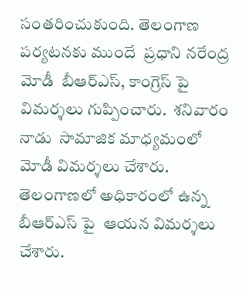సంతరించుకుంది. తెలంగాణ పర్యటనకు ముందే  ప్రధాని నరేంద్ర మోడీ  బీఆర్ఎస్, కాంగ్రెస్ పై  విమర్శలు గుప్పించారు.  శనివారం నాడు  సామాజిక మాధ్యమంలో మోడీ విమర్శలు చేశారు. తెలంగాణలో అధికారంలో ఉన్న బీఆర్ఎస్ పై  ఆయన విమర్శలు చేశారు.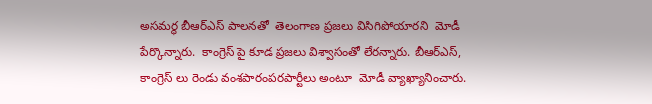అసమర్థ బీఆర్ఎస్ పాలనతో  తెలంగాణ ప్రజలు విసిగిపోయారని  మోడీ పేర్కొన్నారు.  కాంగ్రెస్ పై కూడ ప్రజలు విశ్వాసంతో లేరన్నారు. బీఆర్ఎస్, కాంగ్రెస్ లు రెండు వంశపారంపరపార్టీలు అంటూ  మోడీ వ్యాఖ్యానించారు.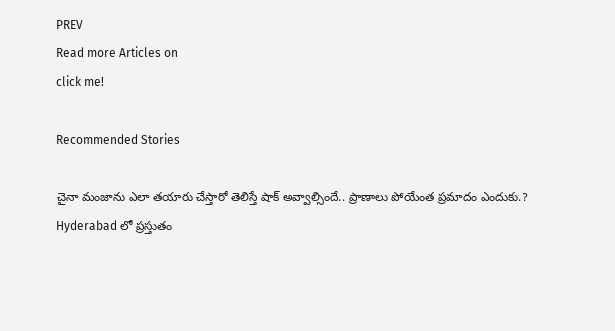PREV
Read more Articles on
click me!

Recommended Stories

చైనా మంజాను ఎలా త‌యారు చేస్తారో తెలిస్తే షాక్ అవ్వాల్సిందే.. ప్రాణాలు పోయేంత ప్ర‌మాదం ఎందుకు.?
Hyderabad లో ప్రస్తుతం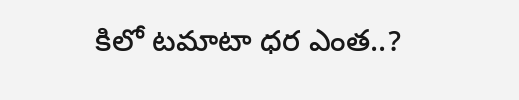కిలో టమాటా ధర ఎంత..?